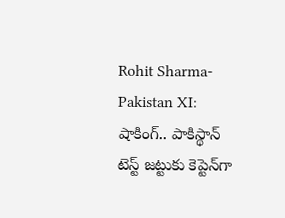Rohit Sharma-Pakistan XI: షాకింగ్.. పాకిస్థాన్ టెస్ట్ జట్టుకు కెప్టెన్‌గా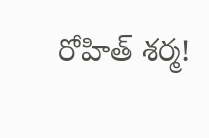రోహిత్ శర్మ!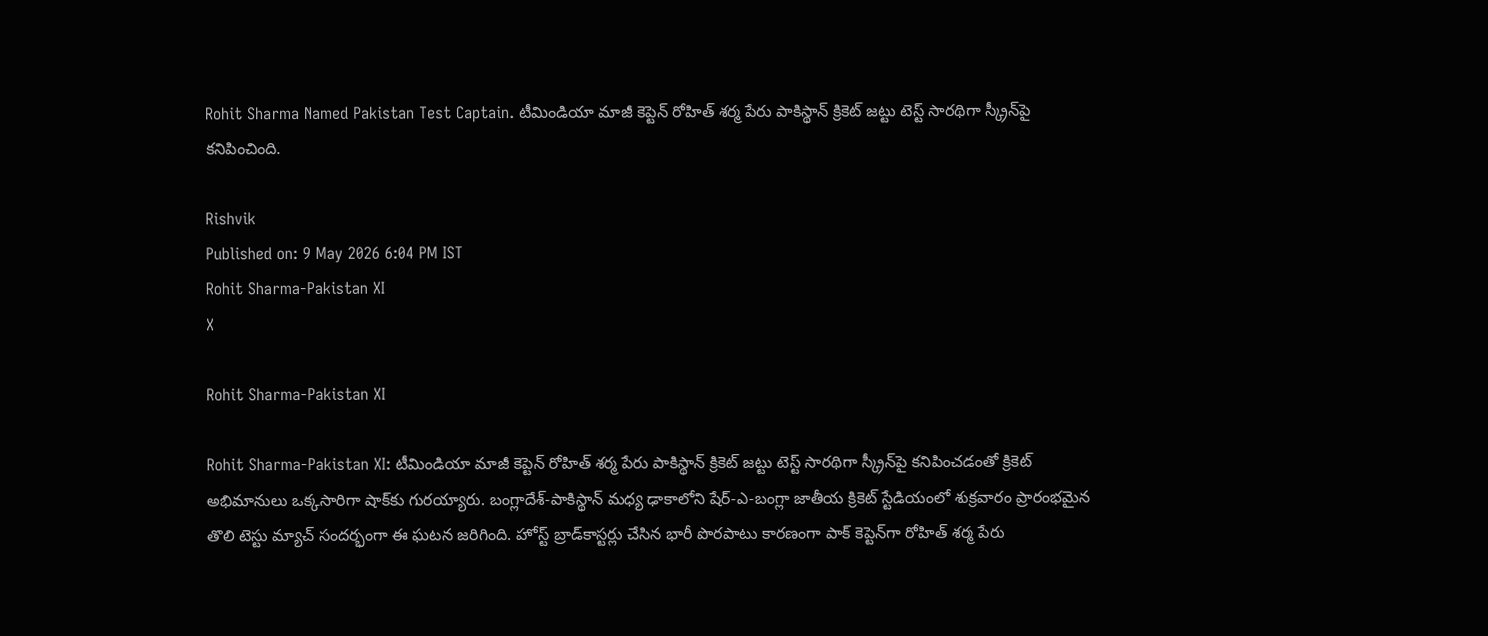Rohit Sharma Named Pakistan Test Captain. టీమిండియా మాజీ కెప్టెన్ రోహిత్ శర్మ పేరు పాకిస్థాన్ క్రికెట్ జట్టు టెస్ట్ సారథిగా స్క్రీన్‌పై కనిపించింది.

Rishvik
Published on: 9 May 2026 6:04 PM IST
Rohit Sharma-Pakistan XI
X

Rohit Sharma-Pakistan XI

Rohit Sharma-Pakistan XI: టీమిండియా మాజీ కెప్టెన్ రోహిత్ శర్మ పేరు పాకిస్థాన్ క్రికెట్ జట్టు టెస్ట్ సారథిగా స్క్రీన్‌పై కనిపించడంతో క్రికెట్ అభిమానులు ఒక్కసారిగా షాక్‌కు గురయ్యారు. బంగ్లాదేశ్-పాకిస్థాన్ మధ్య ఢాకాలోని షేర్-ఎ-బంగ్లా జాతీయ క్రికెట్ స్టేడియంలో శుక్రవారం ప్రారంభమైన తొలి టెస్టు మ్యాచ్ సందర్భంగా ఈ ఘటన జరిగింది. హోస్ట్ బ్రాడ్‌కాస్టర్లు చేసిన భారీ పొరపాటు కారణంగా పాక్ కెప్టెన్‌గా రోహిత్ శర్మ పేరు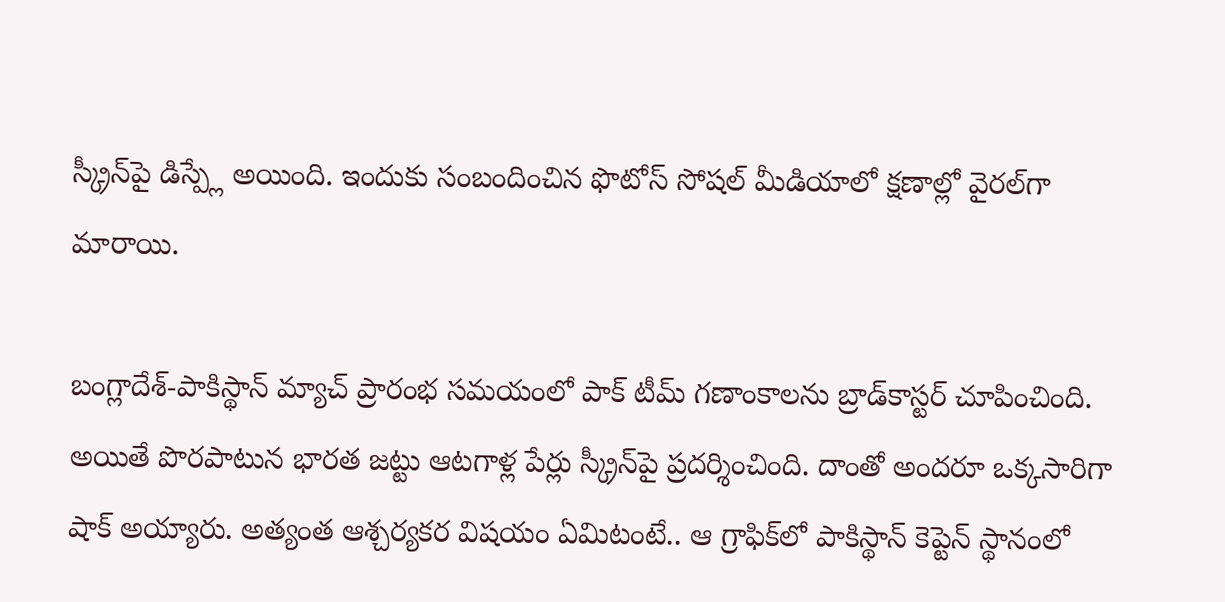స్క్రీన్‌పై డిస్ప్లే అయింది. ఇందుకు సంబందించిన ఫొటోస్ సోషల్ మీడియాలో క్షణాల్లో వైరల్‌గా మారాయి.

బంగ్లాదేశ్-పాకిస్థాన్ మ్యాచ్ ప్రారంభ సమయంలో పాక్ టీమ్ గణాంకాలను బ్రాడ్‌కాస్టర్ చూపించింది. అయితే పొరపాటున భారత జట్టు ఆటగాళ్ల పేర్లు స్క్రీన్‌పై ప్రదర్శించింది. దాంతో అందరూ ఒక్కసారిగా షాక్ అయ్యారు. అత్యంత ఆశ్చర్యకర విషయం ఏమిటంటే.. ఆ గ్రాఫిక్‌లో పాకిస్థాన్ కెప్టెన్ స్థానంలో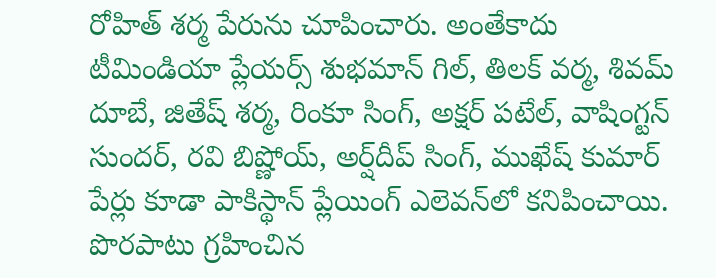రోహిత్ శర్మ పేరును చూపించారు. అంతేకాదు టీమిండియా ప్లేయర్స్ శుభమాన్ గిల్, తిలక్ వర్మ, శివమ్ దూబే, జితేష్ శర్మ, రింకూ సింగ్, అక్షర్ పటేల్, వాషింగ్టన్ సుందర్, రవి బిష్ణోయ్, అర్ష్‌దీప్ సింగ్, ముఖేష్ కుమార్ పేర్లు కూడా పాకిస్థాన్ ప్లేయింగ్ ఎలెవన్‌లో కనిపించాయి. పొరపాటు గ్రహించిన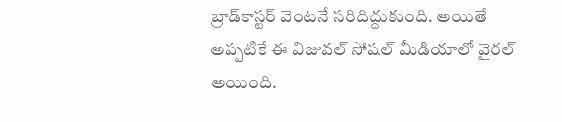బ్రాడ్‌కాస్టర్ వెంటనే సరిదిద్దుకుంది. అయితే అప్పటికే ఈ విజువల్ సోషల్ మీడియాలో వైరల్ అయింది.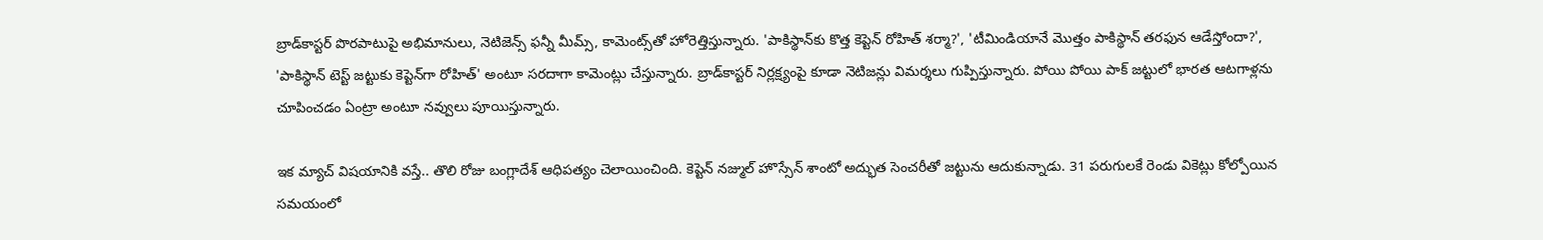బ్రాడ్‌కాస్టర్ పొరపాటుపై అభిమానులు, నెటిజెన్స్ ఫన్నీ మీమ్స్, కామెంట్స్‌తో హోరెత్తిస్తున్నారు. 'పాకిస్థాన్‌కు కొత్త కెప్టెన్ రోహిత్ శర్మా?', 'టీమిండియానే మొత్తం పాకిస్థాన్ తరఫున ఆడేస్తోందా?', 'పాకిస్థాన్ టెస్ట్ జట్టుకు కెప్టెన్‌గా రోహిత్' అంటూ సరదాగా కామెంట్లు చేస్తున్నారు. బ్రాడ్‌కాస్టర్ నిర్లక్ష్యంపై కూడా నెటిజన్లు విమర్శలు గుప్పిస్తున్నారు. పోయి పోయి పాక్ జట్టులో భారత ఆటగాళ్లను చూపించడం ఏంట్రా అంటూ నవ్వులు పూయిస్తున్నారు.

ఇక మ్యాచ్ విషయానికి వస్తే.. తొలి రోజు బంగ్లాదేశ్ ఆధిపత్యం చెలాయించింది. కెప్టెన్ నజ్ముల్ హొస్సేన్ శాంటో అద్భుత సెంచరీతో జట్టును ఆదుకున్నాడు. 31 పరుగులకే రెండు వికెట్లు కోల్పోయిన సమయంలో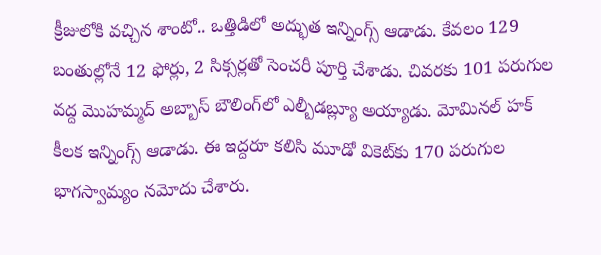క్రీజులోకి వచ్చిన శాంటో.. ఒత్తిడిలో అద్భుత ఇన్నింగ్స్ ఆడాడు. కేవలం 129 బంతుల్లోనే 12 ఫోర్లు, 2 సిక్సర్లతో సెంచరీ పూర్తి చేశాడు. చివరకు 101 పరుగుల వద్ద మొహమ్మద్ అబ్బాస్ బౌలింగ్‌లో ఎల్బీడబ్ల్యూ అయ్యాడు. మోమినల్ హక్ కీలక ఇన్నింగ్స్ ఆడాడు. ఈ ఇద్దరూ కలిసి మూడో వికెట్‌కు 170 పరుగుల భాగస్వామ్యం నమోదు చేశారు.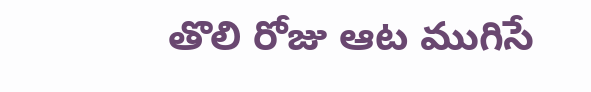తొలి రోజు ఆట ముగిసే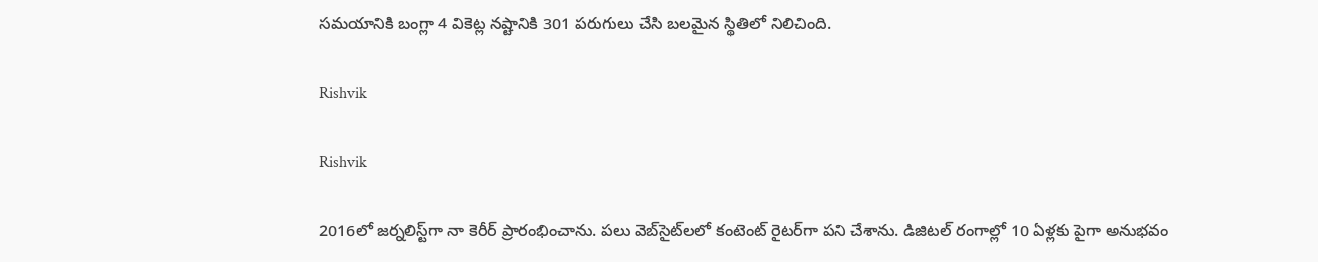సమయానికి బంగ్లా 4 వికెట్ల నష్టానికి 301 పరుగులు చేసి బలమైన స్థితిలో నిలిచింది.

Rishvik

Rishvik

2016లో జర్నలిస్ట్‌గా నా కెరీర్ ప్రారంభించాను. పలు వెబ్‌సైట్‌లలో కంటెంట్ రైటర్‌గా పని చేశాను. డిజిటల్‌ రంగాల్లో 10 ఏళ్లకు పైగా అనుభవం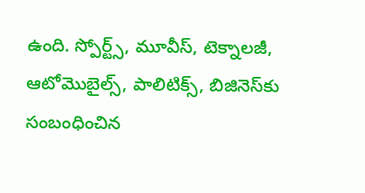ఉంది. స్పోర్ట్స్, మూవీస్, టెక్నాలజీ, ఆటోమొబైల్స్, పాలిటిక్స్, బిజినెస్‌కు సంబంధించిన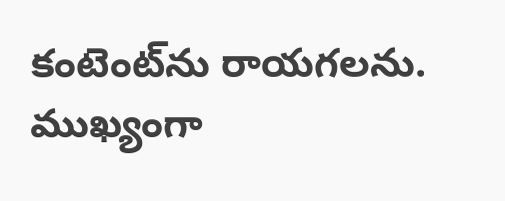కంటెంట్‌ను రాయగలను. ముఖ్యంగా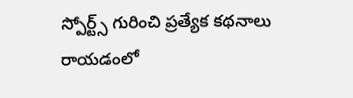స్పోర్ట్స్ గురించి ప్రత్యేక కథనాలు రాయడంలో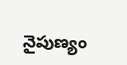నైపుణ్యం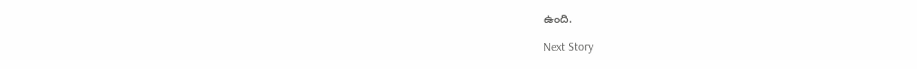ఉంది.

Next Story